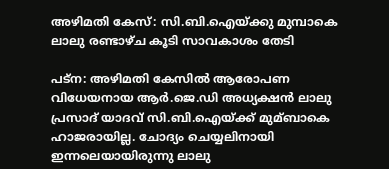അഴിമതി കേസ്: സി.ബി.ഐയ്ക്കു മുമ്പാകെ ലാലു രണ്ടാഴ്ച കൂടി സാവകാശം തേടി

പട്‌ന: അഴിമതി കേസില്‍ ആരോപണ വിധേയനായ ആര്‍.ജെ.ഡി അധ്യക്ഷന്‍ ലാലു പ്രസാദ് യാദവ് സി.ബി.ഐയ്ക്ക് മുമ്ബാകെ ഹാജരായില്ല. ചോദ്യം ചെയ്യലിനായി ഇന്നലെയായിരുന്നു ലാലു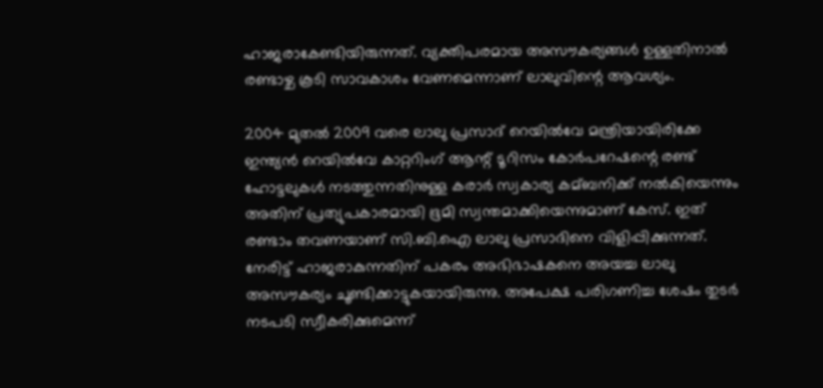ഹാജരാകേണ്ടിയിരുന്നത്. വ്യക്തിപരമായ അസൗകര്യങ്ങള്‍ ഉള്ളതിനാല്‍ രണ്ടാഴ്ച കൂടി സാവകാശം വേണമെന്നാണ് ലാലുവിന്റെ ആവശ്യം.

2004 മുതല്‍ 2009 വരെ ലാലു പ്രസാദ് റെയില്‍വേ മന്ത്രിയായിരിക്കേ ഇന്ത്യന്‍ റെയില്‍വേ കാറ്ററിംഗ് ആന്റ് ടൂറിസം കോര്‍പറേഷന്റെ രണ്ട് ഹോട്ടലുകള്‍ നടത്തുന്നതിനുള്ള കരാര്‍ സ്വകാര്യ കമ്ബനിക്ക് നല്‍കിയെന്നും അതിന് പ്രത്യുപകാരമായി ഭൂമി സ്വന്തമാക്കിയെന്നുമാണ് കേസ്. ഇത് രണ്ടാം തവണയാണ് സി.ബി.ഐ ലാലു പ്രസാദിനെ വിളിപ്പിക്കുന്നത്. നേരിട്ട് ഹാജരാകുന്നതിന് പകരം അഭിഭാഷകനെ അയച്ച ലാലു അസൗകര്യം ചൂണ്ടിക്കാട്ടുകയായിരുന്നു. അപേക്ഷ പരിഗണിച്ച ശേഷം തുടര്‍ നടപടി സ്വീകരിക്കുമെന്ന്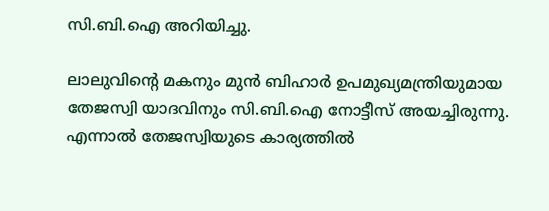സി.ബി.ഐ അറിയിച്ചു.

ലാലുവിന്റെ മകനും മുന്‍ ബിഹാര്‍ ഉപമുഖ്യമന്ത്രിയുമായ തേജസ്വി യാദവിനും സി.ബി.ഐ നോട്ടീസ് അയച്ചിരുന്നു. എന്നാല്‍ തേജസ്വിയുടെ കാര്യത്തില്‍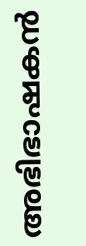അഭിഭാഷകന്‍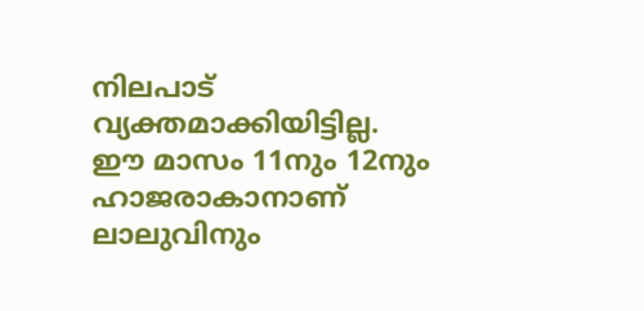നിലപാട് വ്യക്തമാക്കിയിട്ടില്ല. ഈ മാസം 11നും 12നും ഹാജരാകാനാണ് ലാലുവിനും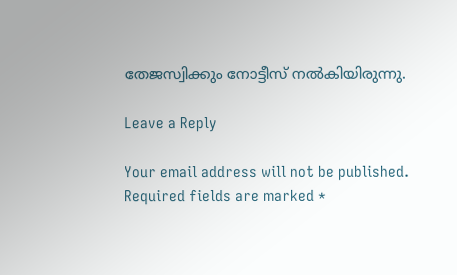തേജസ്വിക്കും നോട്ടീസ് നല്‍കിയിരുന്നു.

Leave a Reply

Your email address will not be published. Required fields are marked *